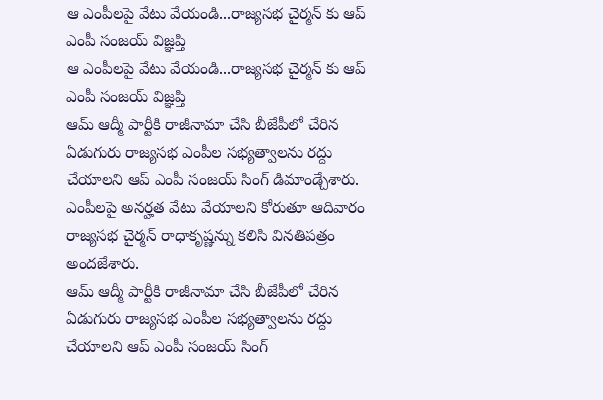ఆ ఎంపీలపై వేటు వేయండి...రాజ్యసభ చైర్మన్ కు ఆప్ ఎంపీ సంజయ్ విజ్ఞప్తి
ఆ ఎంపీలపై వేటు వేయండి...రాజ్యసభ చైర్మన్ కు ఆప్ ఎంపీ సంజయ్ విజ్ఞప్తి
ఆమ్ ఆద్మీ పార్టీకి రాజీనామా చేసి బీజేపీలో చేరిన ఏడుగురు రాజ్యసభ ఎంపీల సభ్యత్వాలను రద్దు చేయాలని ఆప్ ఎంపీ సంజయ్ సింగ్ డిమాండ్చేశారు. ఎంపీలపై అనర్హత వేటు వేయాలని కోరుతూ ఆదివారం రాజ్యసభ చైర్మన్ రాధాకృష్ణన్ను కలిసి వినతిపత్రం అందజేశారు.
ఆమ్ ఆద్మీ పార్టీకి రాజీనామా చేసి బీజేపీలో చేరిన ఏడుగురు రాజ్యసభ ఎంపీల సభ్యత్వాలను రద్దు చేయాలని ఆప్ ఎంపీ సంజయ్ సింగ్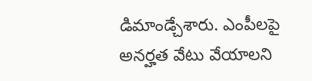డిమాండ్చేశారు. ఎంపీలపై అనర్హత వేటు వేయాలని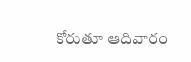కోరుతూ ఆదివారం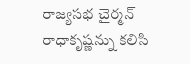రాజ్యసభ చైర్మన్ రాధాకృష్ణన్ను కలిసి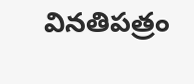వినతిపత్రం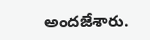అందజేశారు.